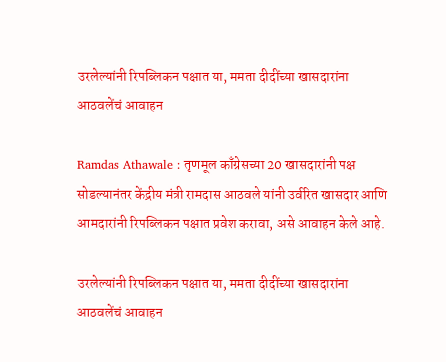उरलेल्यांनी रिपब्लिकन पक्षात या, ममता दीदींच्या खासदारांना आठवलेंचं आवाहन

Ramdas Athawale : तृणमूल काँग्रेसच्या 20 खासदारांनी पक्ष सोडल्यानंतर केंद्रीय मंत्री रामदास आठवले यांनी उर्वरित खासदार आणि आमदारांनी रिपब्लिकन पक्षात प्रवेश करावा, असे आवाहन केले आहे.

उरलेल्यांनी रिपब्लिकन पक्षात या, ममता दीदींच्या खासदारांना आठवलेंचं आवाहन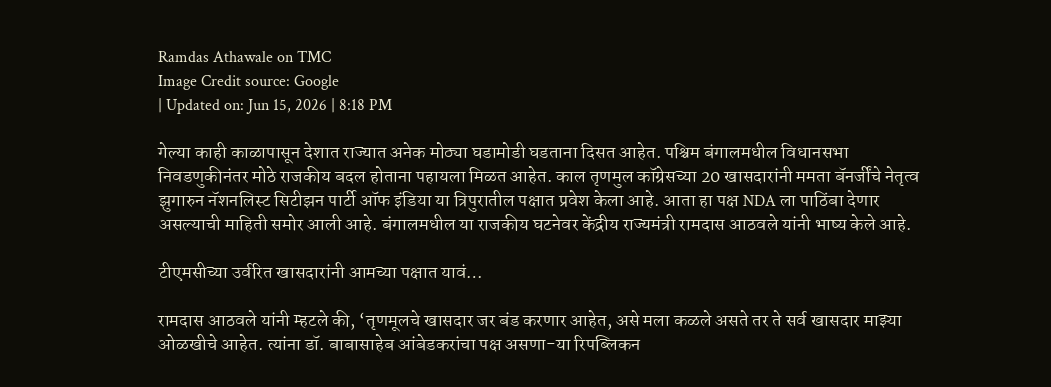Ramdas Athawale on TMC
Image Credit source: Google
| Updated on: Jun 15, 2026 | 8:18 PM

गेल्या काही काळापासून देशात राज्यात अनेक मोठ्या घडामोडी घडताना दिसत आहेत. पश्चिम बंगालमधील विधानसभा निवडणुकीनंतर मोठे राजकीय बदल होताना पहायला मिळत आहेत. काल तृणमुल कॉग्रेसच्या 20 खासदारांनी ममता बॅनर्जींचे नेतृत्व झुगारुन नॅशनलिस्ट सिटीझन पार्टी ऑफ इंडिया या त्रिपुरातील पक्षात प्रवेश केला आहे. आता हा पक्ष NDA ला पाठिंबा देणार असल्याची माहिती समोर आली आहे. बंगालमधील या राजकीय घटनेवर केंद्रीय राज्यमंत्री रामदास आठवले यांनी भाष्य केले आहे.

टीएमसीच्या उर्वरित खासदारांनी आमच्या पक्षात यावं…

रामदास आठवले यांनी म्हटले की, ‘तृणमूलचे खासदार जर बंड करणार आहेत, असे मला कळले असते तर ते सर्व खासदार माझ्या ओळखीचे आहेत. त्यांना डॉ. बाबासाहेब आंबेडकरांचा पक्ष असणा-या रिपब्लिकन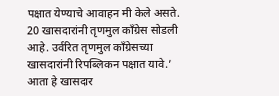पक्षात येण्याचे आवाहन मी केले असते. 20 खासदारांनी तृणमुल काँग्रेस सोडली आहे. उर्वरित तृणमुल काँग्रेसच्या खासदारांनी रिपब्लिकन पक्षात यावे.’ आता हे खासदार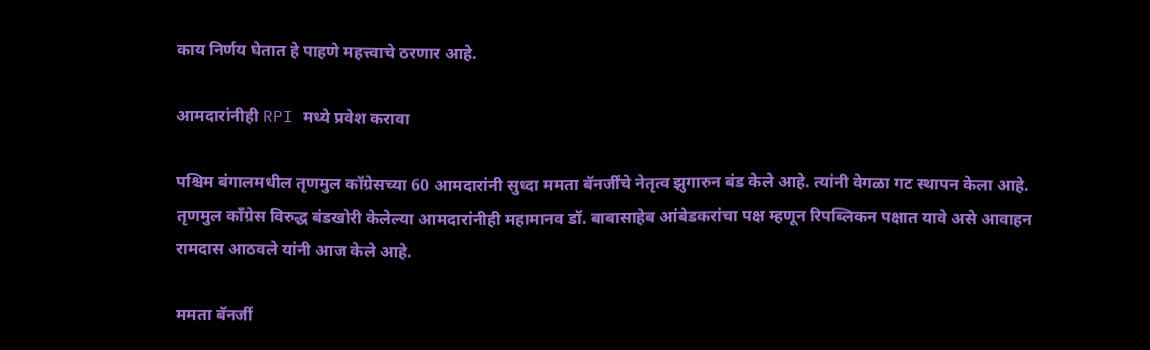काय निर्णय घेतात हे पाहणे महत्त्वाचे ठरणार आहे.

आमदारांनीही RPI मध्ये प्रवेश करावा

पश्चिम बंगालमधील तृणमुल कॉग्रेसच्या 60 आमदारांनी सुध्दा ममता बॅनर्जींचे नेतृत्व झुगारुन बंड केले आहे. त्यांनी वेगळा गट स्थापन केला आहे. तृणमुल काँग्रेस विरुद्ध बंडखोरी केलेल्या आमदारांनीही महामानव डॉ. बाबासाहेब आंबेडकरांचा पक्ष म्हणून रिपब्लिकन पक्षात यावे असे आवाहन रामदास आठवले यांनी आज केले आहे.

ममता बॅनर्जी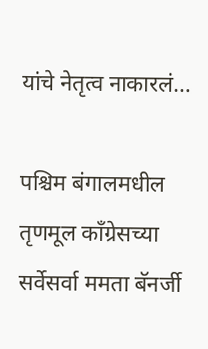यांचे नेतृत्व नाकारलं…

पश्चिम बंगालमधील तृणमूल काँग्रेसच्या सर्वेसर्वा ममता बॅनर्जी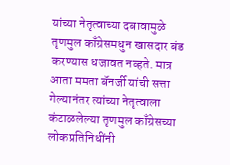यांच्या नेतृत्वाच्या दबावामुळे तृणमुल काँग्रेसमधुन खासदार बंड करण्यास धजावत नव्हते. मात्र आता ममता बॅनर्जी यांची सत्ता गेल्यानंतर त्यांच्या नेतृत्वाला कंटाळलेल्या तृणमुल काँग्रेसच्या लोकप्रतिनिधींनी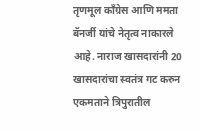तृणमूल काँग्रेस आणि ममता बॅनर्जी यांचे नेतृत्व नाकारले आहे. नाराज खासदारांनी 20 खासदारांचा स्वतंत्र गट करुन एकमताने त्रिपुरातील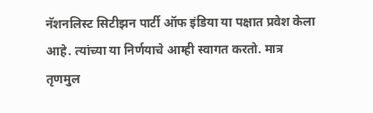नॅशनलिस्ट सिटीझन पार्टी ऑफ इंडिया या पक्षात प्रवेश केला आहे. त्यांच्या या निर्णयाचे आम्ही स्वागत करतो. मात्र तृणमुल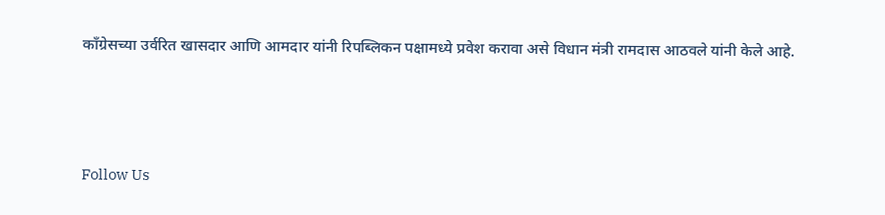काँग्रेसच्या उर्वरित खासदार आणि आमदार यांनी रिपब्लिकन पक्षामध्ये प्रवेश करावा असे विधान मंत्री रामदास आठवले यांनी केले आहे.



Follow Us